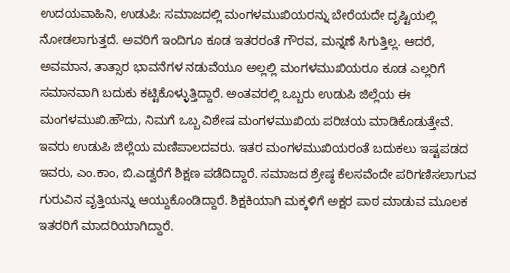ಉದಯವಾಹಿನಿ, ಉಡುಪಿ: ಸಮಾಜದಲ್ಲಿ ಮಂಗಳಮುಖಿಯರನ್ನು ಬೇರೆಯದೇ ದೃಷ್ಟಿಯಲ್ಲಿ ನೋಡಲಾಗುತ್ತದೆ. ಅವರಿಗೆ ಇಂದಿಗೂ ಕೂಡ ಇತರರಂತೆ ಗೌರವ, ಮನ್ನಣೆ ಸಿಗುತ್ತಿಲ್ಲ. ಆದರೆ, ಅವಮಾನ, ತಾತ್ಸಾರ ಭಾವನೆಗಳ ನಡುವೆಯೂ ಅಲ್ಲಲ್ಲಿ ಮಂಗಳಮುಖಿಯರೂ ಕೂಡ ಎಲ್ಲರಿಗೆ ಸಮಾನವಾಗಿ ಬದುಕು ಕಟ್ಟಿಕೊಳ್ಳುತ್ತಿದ್ದಾರೆ. ಅಂತವರಲ್ಲಿ ಒಬ್ಬರು ಉಡುಪಿ ಜಿಲ್ಲೆಯ ಈ ಮಂಗಳಮುಖಿ.ಹೌದು, ನಿಮಗೆ ಒಬ್ಬ ವಿಶೇಷ ಮಂಗಳಮುಖಿಯ ಪರಿಚಯ ಮಾಡಿಕೊಡುತ್ತೇವೆ. ಇವರು ಉಡುಪಿ ಜಿಲ್ಲೆಯ ಮಣಿಪಾಲದವರು. ಇತರ ಮಂಗಳಮುಖಿಯರಂತೆ ಬದುಕಲು ಇಷ್ಟಪಡದ ಇವರು, ಎಂ.ಕಾಂ, ಬಿ.ಎಡ್ವರೆಗೆ ಶಿಕ್ಷಣ ಪಡೆದಿದ್ದಾರೆ. ಸಮಾಜದ ಶ್ರೇಷ್ಠ ಕೆಲಸವೆಂದೇ ಪರಿಗಣಿಸಲಾಗುವ ಗುರುವಿನ ವೃತ್ತಿಯನ್ನು ಆಯ್ದುಕೊಂಡಿದ್ದಾರೆ. ಶಿಕ್ಷಕಿಯಾಗಿ ಮಕ್ಕಳಿಗೆ ಅಕ್ಷರ ಪಾಠ ಮಾಡುವ ಮೂಲಕ ಇತರರಿಗೆ ಮಾದರಿಯಾಗಿದ್ದಾರೆ.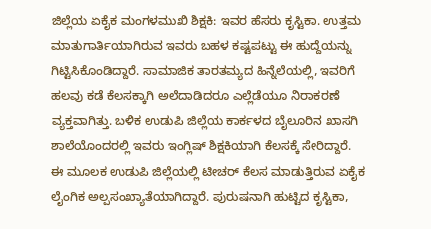ಜಿಲ್ಲೆಯ ಏಕೈಕ ಮಂಗಳಮುಖಿ ಶಿಕ್ಷಕಿ: ಇವರ ಹೆಸರು ಕೃಸ್ಟಿಕಾ. ಉತ್ತಮ ಮಾತುಗಾರ್ತಿಯಾಗಿರುವ ಇವರು ಬಹಳ ಕಷ್ಟಪಟ್ಟು ಈ ಹುದ್ದೆಯನ್ನು ಗಿಟ್ಟಿಸಿಕೊಂಡಿದ್ದಾರೆ. ಸಾಮಾಜಿಕ ತಾರತಮ್ಯದ ಹಿನ್ನೆಲೆಯಲ್ಲಿ, ಇವರಿಗೆ ಹಲವು ಕಡೆ ಕೆಲಸಕ್ಕಾಗಿ ಅಲೆದಾಡಿದರೂ ಎಲ್ಲೆಡೆಯೂ ನಿರಾಕರಣೆ ವ್ಯಕ್ತವಾಗಿತ್ತು. ಬಳಿಕ ಉಡುಪಿ ಜಿಲ್ಲೆಯ ಕಾರ್ಕಳದ ಬೈಲೂರಿನ ಖಾಸಗಿ ಶಾಲೆಯೊಂದರಲ್ಲಿ ಇವರು ಇಂಗ್ಲಿಷ್ ಶಿಕ್ಷಕಿಯಾಗಿ ಕೆಲಸಕ್ಕೆ ಸೇರಿದ್ದಾರೆ. ಈ ಮೂಲಕ ಉಡುಪಿ ಜಿಲ್ಲೆಯಲ್ಲಿ ಟೀಚರ್ ಕೆಲಸ ಮಾಡುತ್ತಿರುವ ಏಕೈಕ ಲೈಂಗಿಕ ಅಲ್ಪಸಂಖ್ಯಾತೆಯಾಗಿದ್ದಾರೆ. ಪುರುಷನಾಗಿ ಹುಟ್ಟಿದ ಕೃಸ್ಟಿಕಾ,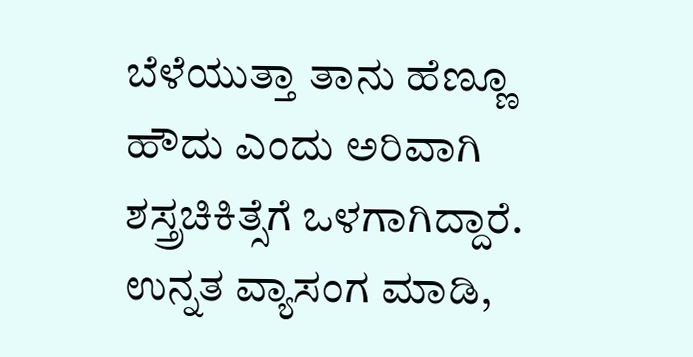ಬೆಳೆಯುತ್ತಾ ತಾನು ಹೆಣ್ಣೂ ಹೌದು ಎಂದು ಅರಿವಾಗಿ ಶಸ್ತ್ರಚಿಕಿತ್ಸೆಗೆ ಒಳಗಾಗಿದ್ದಾರೆ. ಉನ್ನತ ವ್ಯಾಸಂಗ ಮಾಡಿ,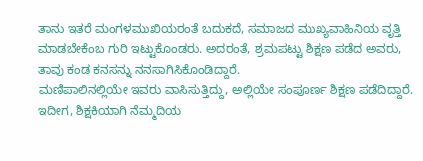ತಾನು ಇತರೆ ಮಂಗಳಮುಖಿಯರಂತೆ ಬದುಕದೆ, ಸಮಾಜದ ಮುಖ್ಯವಾಹಿನಿಯ ವೃತ್ತಿ ಮಾಡಬೇಕೆಂಬ ಗುರಿ ಇಟ್ಟುಕೊಂಡರು. ಅದರಂತೆ, ಶ್ರಮಪಟ್ಟು ಶಿಕ್ಷಣ ಪಡೆದ ಅವರು, ತಾವು ಕಂಡ ಕನಸನ್ನು ನನಸಾಗಿಸಿಕೊಂಡಿದ್ದಾರೆ.
ಮಣಿಪಾಲಿನಲ್ಲಿಯೇ ಇವರು ವಾಸಿಸುತ್ತಿದ್ದು, ಅಲ್ಲಿಯೇ ಸಂಪೂರ್ಣ ಶಿಕ್ಷಣ ಪಡೆದಿದ್ದಾರೆ. ಇದೀಗ, ಶಿಕ್ಷಕಿಯಾಗಿ ನೆಮ್ಮದಿಯ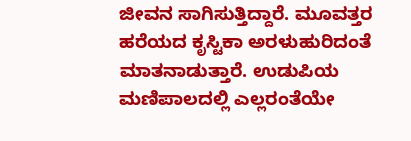ಜೀವನ ಸಾಗಿಸುತ್ತಿದ್ದಾರೆ. ಮೂವತ್ತರ ಹರೆಯದ ಕೃಸ್ಟಿಕಾ ಅರಳುಹುರಿದಂತೆ ಮಾತನಾಡುತ್ತಾರೆ. ಉಡುಪಿಯ ಮಣಿಪಾಲದಲ್ಲಿ ಎಲ್ಲರಂತೆಯೇ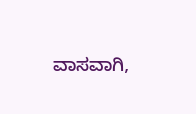ವಾಸವಾಗಿ,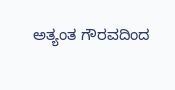ಅತ್ಯಂತ ಗೌರವದಿಂದ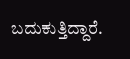ಬದುಕುತ್ತಿದ್ದಾರೆ.